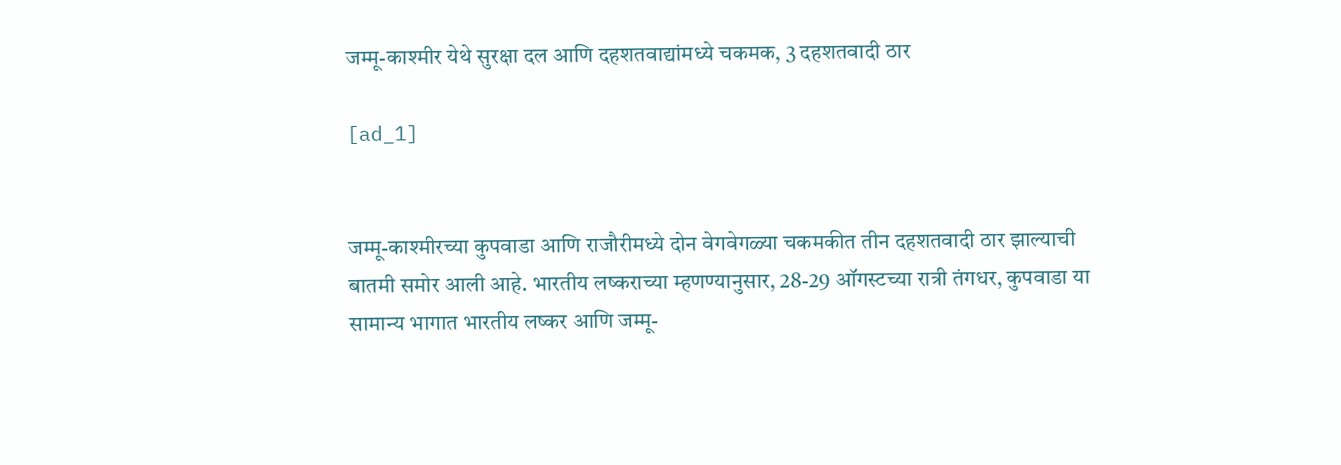जम्मू-काश्मीर येथे सुरक्षा दल आणि दहशतवाद्यांमध्ये चकमक, 3 दहशतवादी ठार

[ad_1]


जम्मू-काश्मीरच्या कुपवाडा आणि राजौरीमध्ये दोन वेगवेगळ्या चकमकीत तीन दहशतवादी ठार झाल्याची बातमी समोर आली आहे. भारतीय लष्कराच्या म्हणण्यानुसार, 28-29 ऑगस्टच्या रात्री तंगधर, कुपवाडा या सामान्य भागात भारतीय लष्कर आणि जम्मू-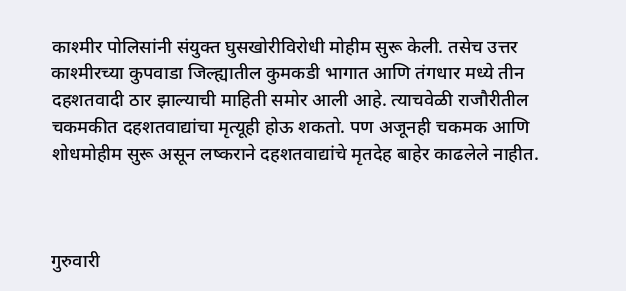काश्मीर पोलिसांनी संयुक्त घुसखोरीविरोधी मोहीम सुरू केली. तसेच उत्तर काश्मीरच्या कुपवाडा जिल्ह्यातील कुमकडी भागात आणि तंगधार मध्ये तीन दहशतवादी ठार झाल्याची माहिती समोर आली आहे. त्याचवेळी राजौरीतील चकमकीत दहशतवाद्यांचा मृत्यूही होऊ शकतो. पण अजूनही चकमक आणि शोधमोहीम सुरू असून लष्कराने दहशतवाद्यांचे मृतदेह बाहेर काढलेले नाहीत.



गुरुवारी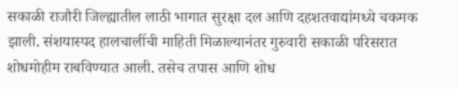सकाळी राजौरी जिल्ह्यातील लाठी भागात सुरक्षा दल आणि दहशतवाद्यांमध्ये चकमक झाली. संशयास्पद हालचालींची माहिती मिळाल्यानंतर गुरुवारी सकाळी परिसरात शोधमोहीम राबविण्यात आली. तसेच तपास आणि शोध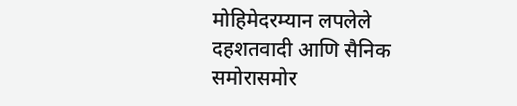मोहिमेदरम्यान लपलेले दहशतवादी आणि सैनिक समोरासमोर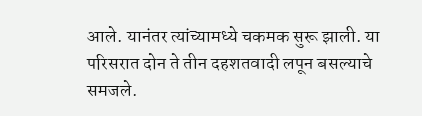आले. यानंतर त्यांच्यामध्ये चकमक सुरू झाली. या परिसरात दोन ते तीन दहशतवादी लपून बसल्याचे समजले.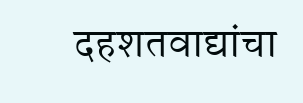दहशतवाद्यांचा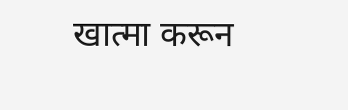खात्मा करून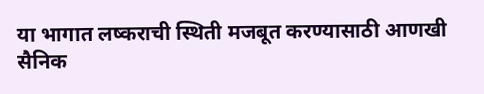या भागात लष्कराची स्थिती मजबूत करण्यासाठी आणखी सैनिक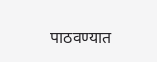पाठवण्यात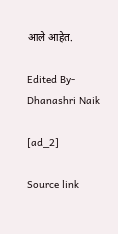आले आहेत.

Edited By- Dhanashri Naik

[ad_2]

Source link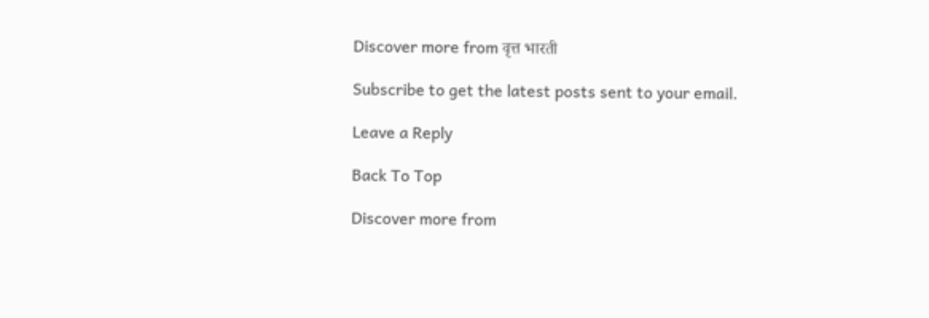Discover more from वृत्त भारती

Subscribe to get the latest posts sent to your email.

Leave a Reply

Back To Top

Discover more from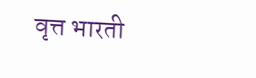वृत्त भारती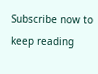Subscribe now to keep reading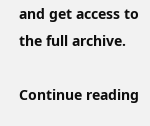and get access to the full archive.

Continue reading